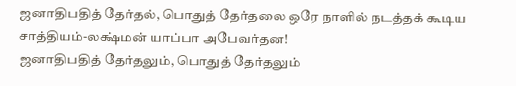ஜனாதிபதித் தேர்தல், பொதுத் தேர்தலை ஒரே நாளில் நடத்தக் கூடிய சாத்தியம்-லக்ஷ்மன் யாப்பா அபேவர்தன!
ஜனாதிபதித் தேர்தலும், பொதுத் தேர்தலும்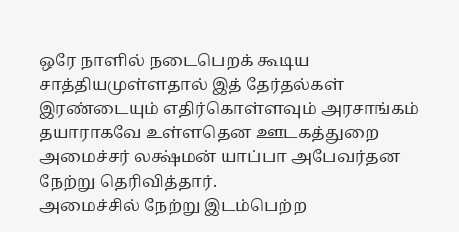ஒரே நாளில் நடைபெறக் கூடிய சாத்தியமுள்ளதால் இத் தேர்தல்கள் இரண்டையும் எதிர்கொள்ளவும் அரசாங்கம் தயாராகவே உள்ளதென ஊடகத்துறை அமைச்சர் லக்ஷ்மன் யாப்பா அபேவர்தன நேற்று தெரிவித்தார்.
அமைச்சில் நேற்று இடம்பெற்ற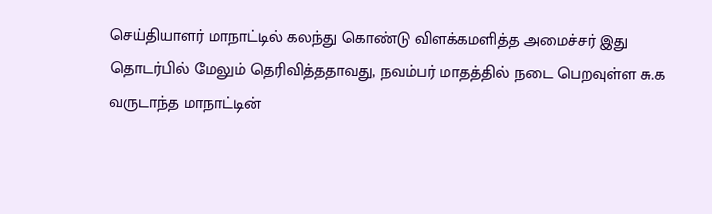செய்தியாளர் மாநாட்டில் கலந்து கொண்டு விளக்கமளித்த அமைச்சர் இது தொடர்பில் மேலும் தெரிவித்ததாவது, நவம்பர் மாதத்தில் நடை பெறவுள்ள சு.க வருடாந்த மாநாட்டின்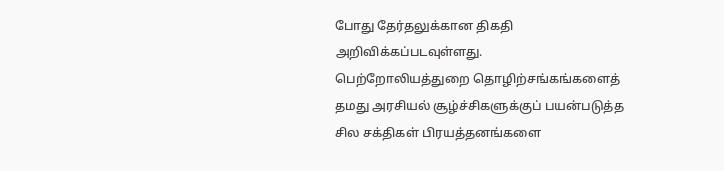போது தேர்தலுக்கான திகதி அறிவிக்கப்படவுள்ளது.
பெற்றோலியத்துறை தொழிற்சங்கங்களைத் தமது அரசியல் சூழ்ச்சிகளுக்குப் பயன்படுத்த சில சக்திகள் பிரயத்தனங்களை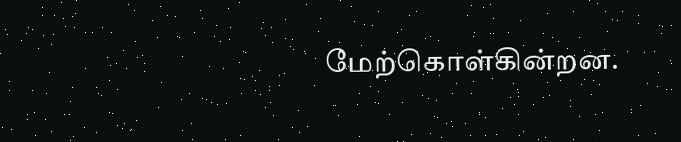மேற்கொள்கின்றன.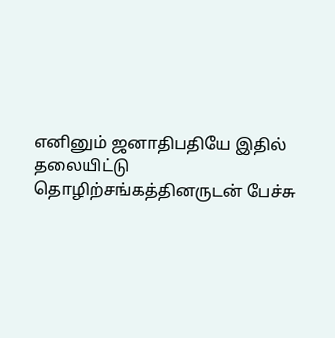எனினும் ஜனாதிபதியே இதில் தலையிட்டு தொழிற்சங்கத்தினருடன் பேச்சு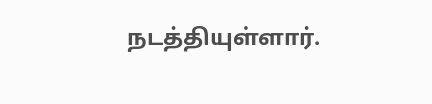நடத்தியுள்ளார்.